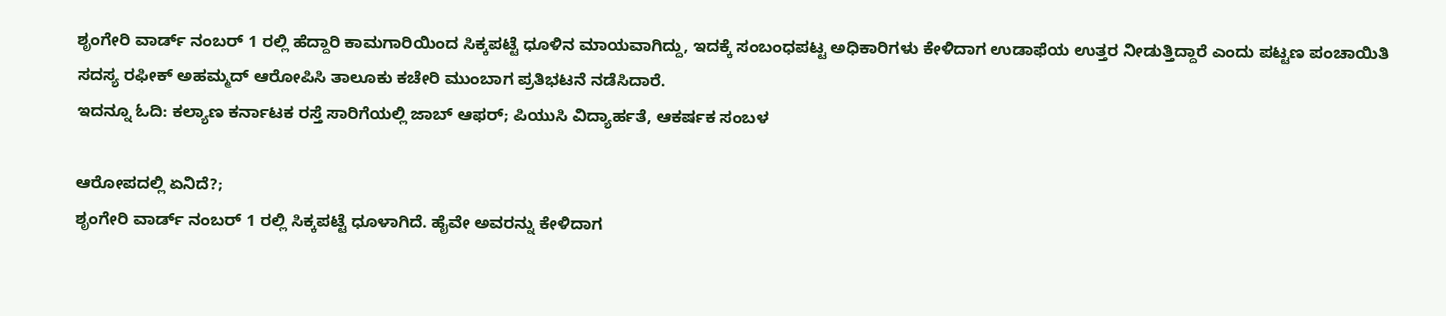ಶೃಂಗೇರಿ ವಾರ್ಡ್ ನಂಬರ್ 1 ರಲ್ಲಿ ಹೆದ್ದಾರಿ ಕಾಮಗಾರಿಯಿಂದ ಸಿಕ್ಕಪಟ್ಟೆ ಧೂಳಿನ ಮಾಯವಾಗಿದ್ದು, ಇದಕ್ಕೆ ಸಂಬಂಧಪಟ್ಟ ಅಧಿಕಾರಿಗಳು ಕೇಳಿದಾಗ ಉಡಾಫೆಯ ಉತ್ತರ ನೀಡುತ್ತಿದ್ದಾರೆ ಎಂದು ಪಟ್ಟಣ ಪಂಚಾಯಿತಿ ಸದಸ್ಯ ರಫೀಕ್ ಅಹಮ್ಮದ್ ಆರೋಪಿಸಿ ತಾಲೂಕು ಕಚೇರಿ ಮುಂಬಾಗ ಪ್ರತಿಭಟನೆ ನಡೆಸಿದಾರೆ.
ಇದನ್ನೂ ಓದಿ: ಕಲ್ಯಾಣ ಕರ್ನಾಟಕ ರಸ್ತೆ ಸಾರಿಗೆಯಲ್ಲಿ ಜಾಬ್ ಆಫರ್; ಪಿಯುಸಿ ವಿದ್ಯಾರ್ಹತೆ, ಆಕರ್ಷಕ ಸಂಬಳ

ಆರೋಪದಲ್ಲಿ ಏನಿದೆ?;
ಶೃಂಗೇರಿ ವಾರ್ಡ್ ನಂಬರ್ 1 ರಲ್ಲಿ ಸಿಕ್ಕಪಟ್ಟೆ ಧೂಳಾಗಿದೆ. ಹೈವೇ ಅವರನ್ನು ಕೇಳಿದಾಗ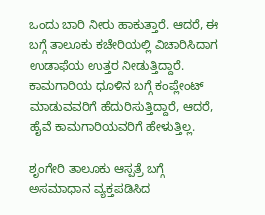ಒಂದು ಬಾರಿ ನೀರು ಹಾಕುತ್ತಾರೆ. ಆದರೆ, ಈ ಬಗ್ಗೆ ತಾಲೂಕು ಕಚೇರಿಯಲ್ಲಿ ವಿಚಾರಿಸಿದಾಗ ಉಡಾಫೆಯ ಉತ್ತರ ನೀಡುತ್ತಿದ್ದಾರೆ. ಕಾಮಗಾರಿಯ ಧೂಳಿನ ಬಗ್ಗೆ ಕಂಪ್ಲೇಂಟ್ ಮಾಡುವವರಿಗೆ ಹೆದುರಿಸುತ್ತಿದ್ದಾರೆ, ಆದರೆ, ಹೈವೆ ಕಾಮಗಾರಿಯವರಿಗೆ ಹೇಳುತ್ತಿಲ್ಲ.

ಶೃಂಗೇರಿ ತಾಲೂಕು ಆಸ್ಪತ್ರೆ ಬಗ್ಗೆ ಅಸಮಾಧಾನ ವ್ಯಕ್ತಪಡಿಸಿದ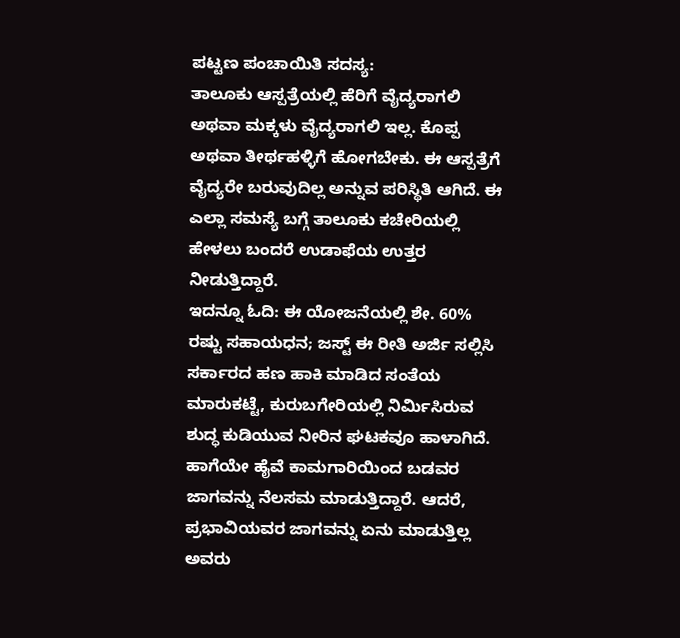ಪಟ್ಟಣ ಪಂಚಾಯಿತಿ ಸದಸ್ಯ:
ತಾಲೂಕು ಆಸ್ಪತ್ರೆಯಲ್ಲಿ ಹೆರಿಗೆ ವೈದ್ಯರಾಗಲಿ ಅಥವಾ ಮಕ್ಕಳು ವೈದ್ಯರಾಗಲಿ ಇಲ್ಲ. ಕೊಪ್ಪ ಅಥವಾ ತೀರ್ಥಹಳ್ಳಿಗೆ ಹೋಗಬೇಕು. ಈ ಆಸ್ಪತ್ರೆಗೆ ವೈದ್ಯರೇ ಬರುವುದಿಲ್ಲ ಅನ್ನುವ ಪರಿಸ್ಥಿತಿ ಆಗಿದೆ. ಈ ಎಲ್ಲಾ ಸಮಸ್ಯೆ ಬಗ್ಗೆ ತಾಲೂಕು ಕಚೇರಿಯಲ್ಲಿ ಹೇಳಲು ಬಂದರೆ ಉಡಾಫೆಯ ಉತ್ತರ ನೀಡುತ್ತಿದ್ದಾರೆ.
ಇದನ್ನೂ ಓದಿ: ಈ ಯೋಜನೆಯಲ್ಲಿ ಶೇ. 60% ರಷ್ಟು ಸಹಾಯಧನ; ಜಸ್ಟ್ ಈ ರೀತಿ ಅರ್ಜಿ ಸಲ್ಲಿಸಿ
ಸರ್ಕಾರದ ಹಣ ಹಾಕಿ ಮಾಡಿದ ಸಂತೆಯ ಮಾರುಕಟ್ಟೆ, ಕುರುಬಗೇರಿಯಲ್ಲಿ ನಿರ್ಮಿಸಿರುವ ಶುದ್ಧ ಕುಡಿಯುವ ನೀರಿನ ಘಟಕವೂ ಹಾಳಾಗಿದೆ.
ಹಾಗೆಯೇ ಹೈವೆ ಕಾಮಗಾರಿಯಿಂದ ಬಡವರ ಜಾಗವನ್ನು ನೆಲಸಮ ಮಾಡುತ್ತಿದ್ದಾರೆ. ಆದರೆ, ಪ್ರಭಾವಿಯವರ ಜಾಗವನ್ನು ಏನು ಮಾಡುತ್ತಿಲ್ಲ ಅವರು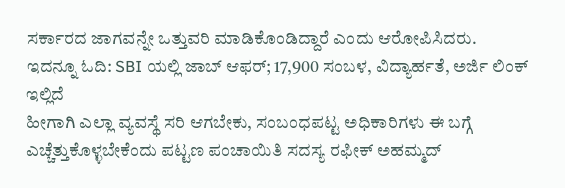ಸರ್ಕಾರದ ಜಾಗವನ್ನೇ ಒತ್ತುವರಿ ಮಾಡಿಕೊಂಡಿದ್ದಾರೆ ಎಂದು ಆರೋಪಿಸಿದರು.
ಇದನ್ನೂ ಓದಿ: SBI ಯಲ್ಲಿ ಜಾಬ್ ಆಫರ್; 17,900 ಸಂಬಳ, ವಿದ್ಯಾರ್ಹತೆ, ಅರ್ಜಿ ಲಿಂಕ್ ಇಲ್ಲಿದೆ
ಹೀಗಾಗಿ ಎಲ್ಲಾ ವ್ಯವಸ್ಥೆ ಸರಿ ಆಗಬೇಕು, ಸಂಬಂಧಪಟ್ಟ ಅಧಿಕಾರಿಗಳು ಈ ಬಗ್ಗೆ ಎಚ್ಚೆತ್ತುಕೊಳ್ಳಬೇಕೆಂದು ಪಟ್ಟಣ ಪಂಚಾಯಿತಿ ಸದಸ್ಯ ರಫೀಕ್ ಅಹಮ್ಮದ್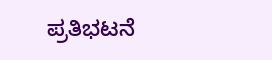ಪ್ರತಿಭಟನೆ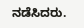ನಡೆಸಿದರು.